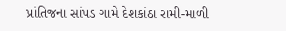પ્રાંતિજના સાંપડ ગામે દેશકાંઠા રામી-માળી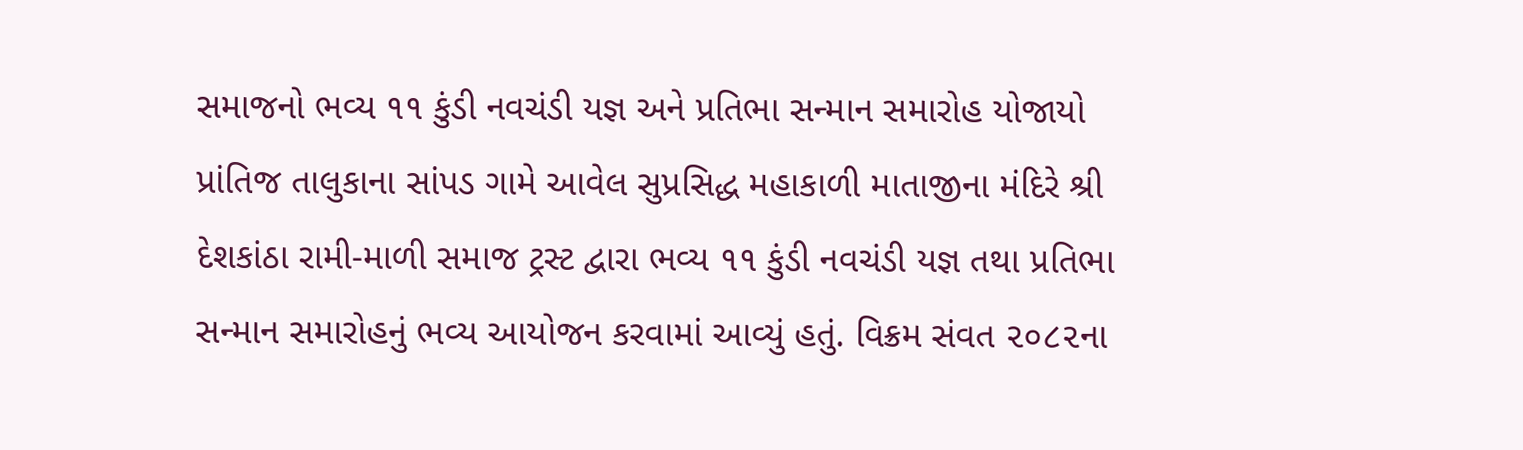સમાજનો ભવ્ય ૧૧ કુંડી નવચંડી યજ્ઞ અને પ્રતિભા સન્માન સમારોહ યોજાયો
પ્રાંતિજ તાલુકાના સાંપડ ગામે આવેલ સુપ્રસિદ્ધ મહાકાળી માતાજીના મંદિરે શ્રી દેશકાંઠા રામી-માળી સમાજ ટ્રસ્ટ દ્વારા ભવ્ય ૧૧ કુંડી નવચંડી યજ્ઞ તથા પ્રતિભા સન્માન સમારોહનું ભવ્ય આયોજન કરવામાં આવ્યું હતું. વિક્રમ સંવત ૨૦૮૨ના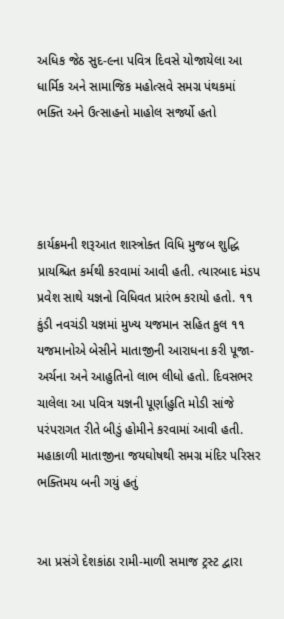અધિક જેઠ સુદ-૯ના પવિત્ર દિવસે યોજાયેલા આ ધાર્મિક અને સામાજિક મહોત્સવે સમગ્ર પંથકમાં ભક્તિ અને ઉત્સાહનો માહોલ સર્જ્યો હતો




કાર્યક્રમની શરૂઆત શાસ્ત્રોક્ત વિધિ મુજબ શુદ્ધિ પ્રાયશ્ચિત કર્મથી કરવામાં આવી હતી. ત્યારબાદ મંડપ પ્રવેશ સાથે યજ્ઞનો વિધિવત પ્રારંભ કરાયો હતો. ૧૧ કુંડી નવચંડી યજ્ઞમાં મુખ્ય યજમાન સહિત કુલ ૧૧ યજમાનોએ બેસીને માતાજીની આરાધના કરી પૂજા-અર્ચના અને આહુતિનો લાભ લીધો હતો. દિવસભર ચાલેલા આ પવિત્ર યજ્ઞની પૂર્ણાહુતિ મોડી સાંજે પરંપરાગત રીતે બીડું હોમીને કરવામાં આવી હતી. મહાકાળી માતાજીના જયઘોષથી સમગ્ર મંદિર પરિસર ભક્તિમય બની ગયું હતું


આ પ્રસંગે દેશકાંઠા રામી-માળી સમાજ ટ્રસ્ટ દ્વારા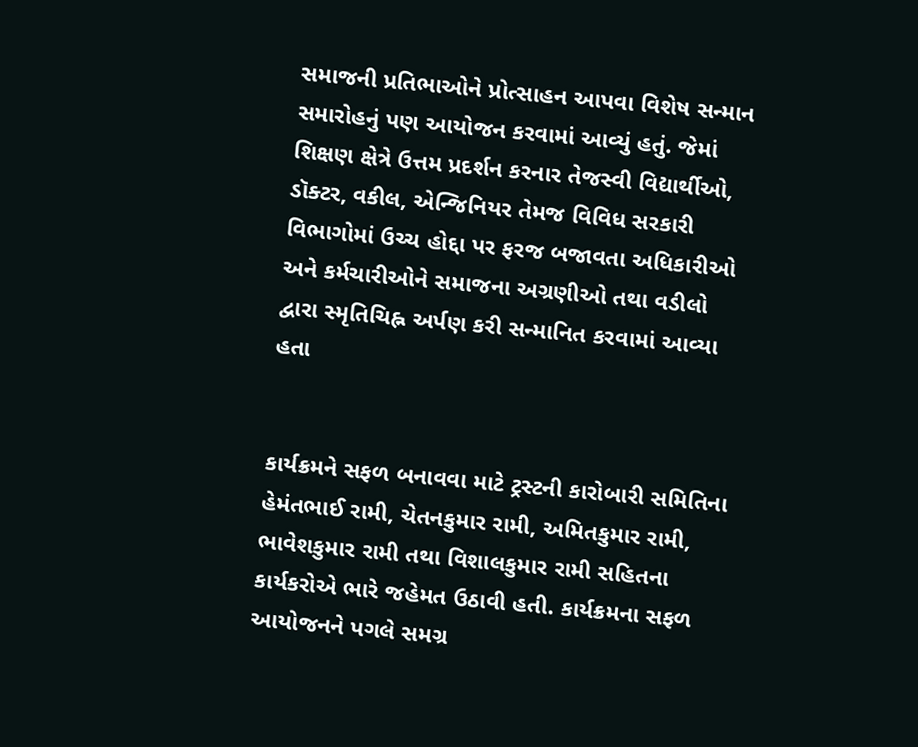સમાજની પ્રતિભાઓને પ્રોત્સાહન આપવા વિશેષ સન્માન સમારોહનું પણ આયોજન કરવામાં આવ્યું હતું. જેમાં શિક્ષણ ક્ષેત્રે ઉત્તમ પ્રદર્શન કરનાર તેજસ્વી વિદ્યાર્થીઓ, ડૉક્ટર, વકીલ, એન્જિનિયર તેમજ વિવિધ સરકારી વિભાગોમાં ઉચ્ચ હોદ્દા પર ફરજ બજાવતા અધિકારીઓ અને કર્મચારીઓને સમાજના અગ્રણીઓ તથા વડીલો દ્વારા સ્મૃતિચિહ્ન અર્પણ કરી સન્માનિત કરવામાં આવ્યા હતા


કાર્યક્રમને સફળ બનાવવા માટે ટ્રસ્ટની કારોબારી સમિતિના હેમંતભાઈ રામી, ચેતનકુમાર રામી, અમિતકુમાર રામી, ભાવેશકુમાર રામી તથા વિશાલકુમાર રામી સહિતના કાર્યકરોએ ભારે જહેમત ઉઠાવી હતી. કાર્યક્રમના સફળ આયોજનને પગલે સમગ્ર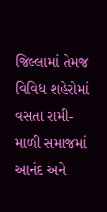જિલ્લામાં તેમજ વિવિધ શહેરોમાં વસતા રામી-માળી સમાજમાં આનંદ અને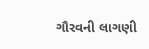ગૌરવની લાગણી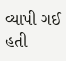વ્યાપી ગઈ હતી